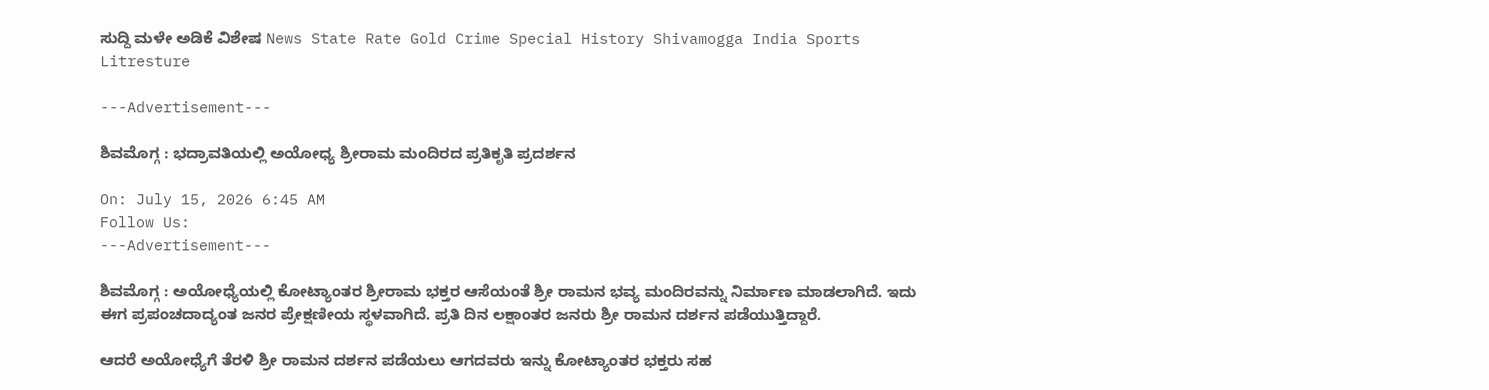ಸುದ್ದಿ ಮಳೇ ಅಡಿಕೆ ವಿಶೇಷ News State Rate Gold Crime Special History Shivamogga India Sports Litresture

---Advertisement---

ಶಿವಮೊಗ್ಗ : ಭದ್ರಾವತಿಯಲ್ಲಿ ಅಯೋಧ್ಯ ಶ್ರೀರಾಮ ಮಂದಿರದ ಪ್ರತಿಕೃತಿ ಪ್ರದರ್ಶನ

On: July 15, 2026 6:45 AM
Follow Us:
---Advertisement---

ಶಿವಮೊಗ್ಗ : ಅಯೋಧ್ಯೆಯಲ್ಲಿ ಕೋಟ್ಯಾಂತರ ಶ್ರೀರಾಮ ಭಕ್ತರ ಆಸೆಯಂತೆ ಶ್ರೀ ರಾಮನ ಭವ್ಯ ಮಂದಿರವನ್ನು ನಿರ್ಮಾಣ ಮಾಡಲಾಗಿದೆ. ಇದು ಈಗ ಪ್ರಪಂಚದಾದ್ಯಂತ ಜನರ ಪ್ರೇಕ್ಷಣೀಯ ಸ್ಥಳವಾಗಿದೆ. ಪ್ರತಿ ದಿನ ಲಕ್ಷಾಂತರ ಜನರು ಶ್ರೀ ರಾಮನ ದರ್ಶನ ಪಡೆಯುತ್ತಿದ್ದಾರೆ.

ಆದರೆ ಅಯೋಧ್ಯೆಗೆ ತೆರಳಿ ಶ್ರೀ ರಾಮನ ದರ್ಶನ ಪಡೆಯಲು ಆಗದವರು ಇನ್ನು ಕೋಟ್ಯಾಂತರ ಭಕ್ತರು ಸಹ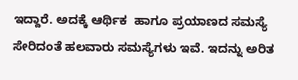ಇದ್ದಾರೆ. ಅದಕ್ಕೆ ಆರ್ಥಿಕ  ಹಾಗೂ ಪ್ರಯಾಣದ ಸಮಸ್ಯೆ ಸೇರಿದಂತೆ ಹಲವಾರು ಸಮಸ್ಯೆಗಳು ಇವೆ. ಇದನ್ನು ಅರಿತ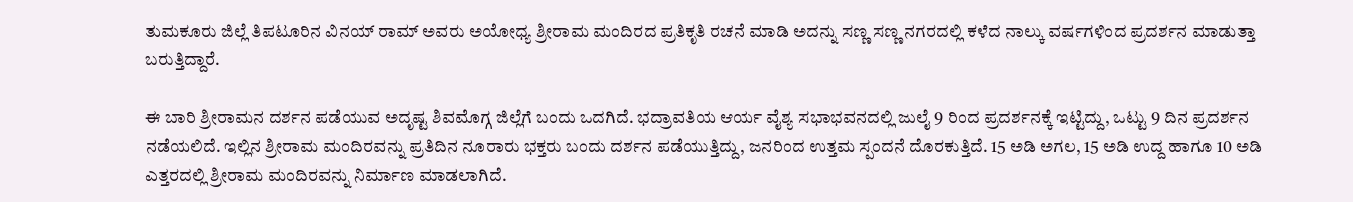ತುಮಕೂರು ಜಿಲ್ಲೆ ತಿಪಟೂರಿನ ವಿನಯ್ ರಾಮ್ ಅವರು ಅಯೋಧ್ಯ ಶ್ರೀರಾಮ ಮಂದಿರದ ಪ್ರತಿಕೃತಿ ರಚನೆ ಮಾಡಿ ಅದನ್ನು ಸಣ್ಣ ಸಣ್ಣ ನಗರದಲ್ಲಿ ಕಳೆದ ನಾಲ್ಕು ವರ್ಷಗಳಿಂದ ಪ್ರದರ್ಶನ ಮಾಡುತ್ತಾ  ಬರುತ್ತಿದ್ದಾರೆ.

ಈ ಬಾರಿ ಶ್ರೀರಾಮನ ದರ್ಶನ ಪಡೆಯುವ ಅದೃಷ್ಟ ಶಿವಮೊಗ್ಗ ಜಿಲ್ಲೆಗೆ ಬಂದು ಒದಗಿದೆ. ಭದ್ರಾವತಿಯ ಆರ್ಯ ವೈಶ್ಯ ಸಭಾಭವನದಲ್ಲಿ ಜುಲೈ 9 ರಿಂದ ಪ್ರದರ್ಶನಕ್ಕೆ ಇಟ್ಟಿದ್ದು, ಒಟ್ಟು 9 ದಿನ ಪ್ರದರ್ಶನ ನಡೆಯಲಿದೆ. ಇಲ್ಲಿನ ಶ್ರೀರಾಮ ಮಂದಿರವನ್ನು ಪ್ರತಿದಿನ ನೂರಾರು ಭಕ್ತರು ಬಂದು ದರ್ಶನ ಪಡೆಯುತ್ತಿದ್ದು, ಜನರಿಂದ ಉತ್ತಮ ಸ್ಪಂದನೆ ದೊರಕುತ್ತಿದೆ. 15 ಅಡಿ ಅಗಲ, 15 ಅಡಿ ಉದ್ದ ಹಾಗೂ 10 ಅಡಿ ಎತ್ತರದಲ್ಲಿ ಶ್ರೀರಾಮ ಮಂದಿರವನ್ನು ನಿರ್ಮಾಣ ಮಾಡಲಾಗಿದೆ.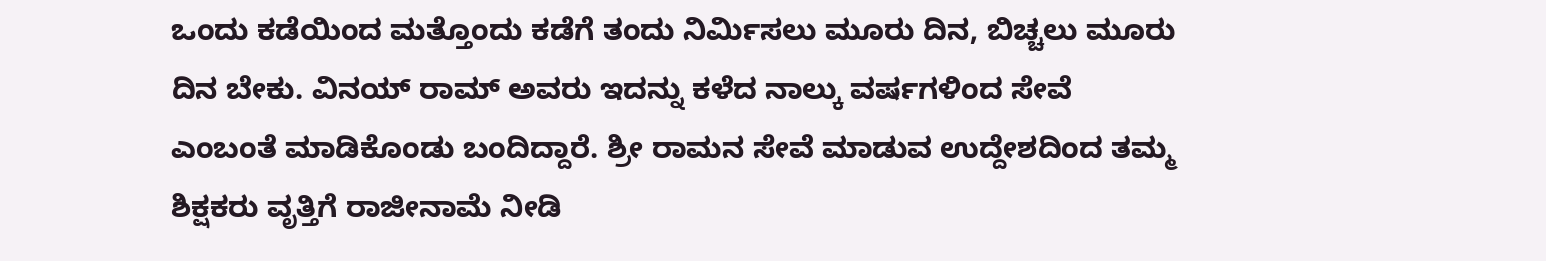ಒಂದು ಕಡೆಯಿಂದ ಮತ್ತೊಂದು ಕಡೆಗೆ ತಂದು ನಿರ್ಮಿಸಲು ಮೂರು ದಿನ, ಬಿಚ್ಚಲು ಮೂರು ದಿನ ಬೇಕು. ವಿನಯ್ ರಾಮ್ ಅವರು ಇದನ್ನು ಕಳೆದ ನಾಲ್ಕು ವರ್ಷಗಳಿಂದ ಸೇವೆ ಎಂಬಂತೆ ಮಾಡಿಕೊಂಡು ಬಂದಿದ್ದಾರೆ. ಶ್ರೀ ರಾಮನ ಸೇವೆ ಮಾಡುವ ಉದ್ದೇಶದಿಂದ ತಮ್ಮ ಶಿಕ್ಷಕರು ವೃತ್ತಿಗೆ ರಾಜೀನಾಮೆ ನೀಡಿ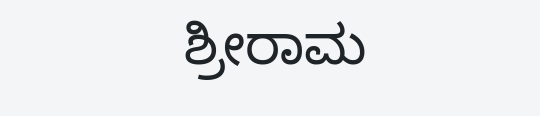ಶ್ರೀರಾಮ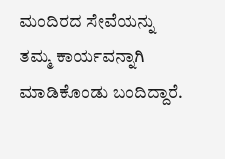ಮಂದಿರದ ಸೇವೆಯನ್ನು ತಮ್ಮ ಕಾರ್ಯವನ್ನಾಗಿ ಮಾಡಿಕೊಂಡು ಬಂದಿದ್ದಾರೆ.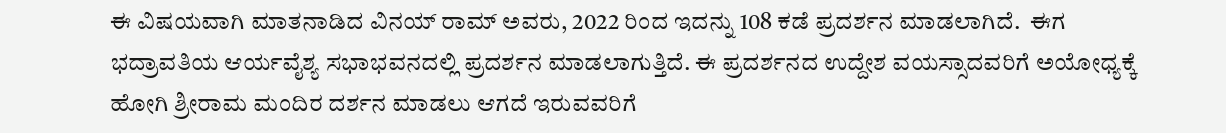ಈ ವಿಷಯವಾಗಿ ಮಾತನಾಡಿದ ವಿನಯ್ ರಾಮ್ ಅವರು, 2022 ರಿಂದ ಇದನ್ನು 108 ಕಡೆ ಪ್ರದರ್ಶನ ಮಾಡಲಾಗಿದೆ.  ಈಗ ಭದ್ರಾವತಿಯ ಆರ್ಯವೈಶ್ಯ ಸಭಾಭವನದಲ್ಲಿ ಪ್ರದರ್ಶನ ಮಾಡಲಾಗುತ್ತಿದೆ. ಈ ಪ್ರದರ್ಶನದ ಉದ್ದೇಶ ವಯಸ್ಸಾದವರಿಗೆ ಅಯೋಧ್ಯಕ್ಕೆ ಹೋಗಿ ಶ್ರೀರಾಮ ಮಂದಿರ ದರ್ಶನ ಮಾಡಲು ಆಗದೆ ಇರುವವರಿಗೆ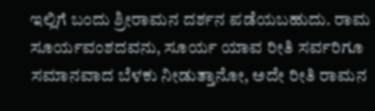ಇಲ್ಲಿಗೆ ಬಂದು ಶ್ರೀರಾಮನ ದರ್ಶನ ಪಡೆಯಬಹುದು. ರಾಮ ಸೂರ್ಯವಂಶದವನು, ಸೂರ್ಯ ಯಾವ ರೀತಿ ಸರ್ವರಿಗೂ ಸಮಾನವಾದ ಬೆಳಕು ನೀಡುತ್ತಾನೋ, ಅದೇ ರೀತಿ ರಾಮನ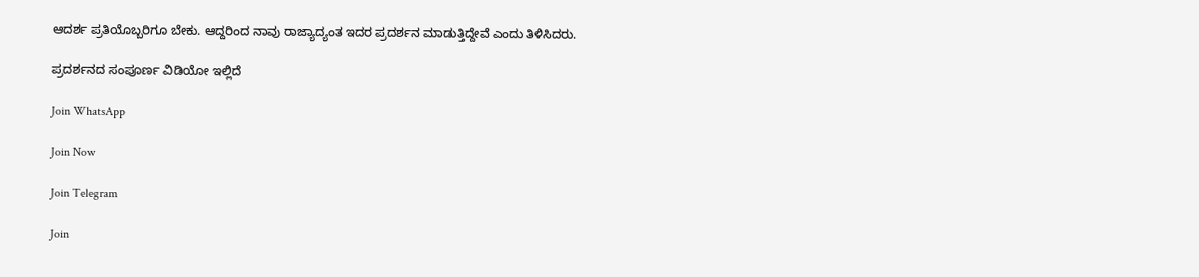ಆದರ್ಶ ಪ್ರತಿಯೊಬ್ಬರಿಗೂ ಬೇಕು. ಆದ್ದರಿಂದ ನಾವು ರಾಜ್ಯಾದ್ಯಂತ ಇದರ ಪ್ರದರ್ಶನ ಮಾಡುತ್ತಿದ್ದೇವೆ ಎಂದು ತಿಳಿಸಿದರು.

ಪ್ರದರ್ಶನದ ಸಂಪೂರ್ಣ ವಿಡಿಯೋ ಇಲ್ಲಿದೆ

Join WhatsApp

Join Now

Join Telegram

Join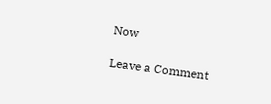Now

Leave a Comment